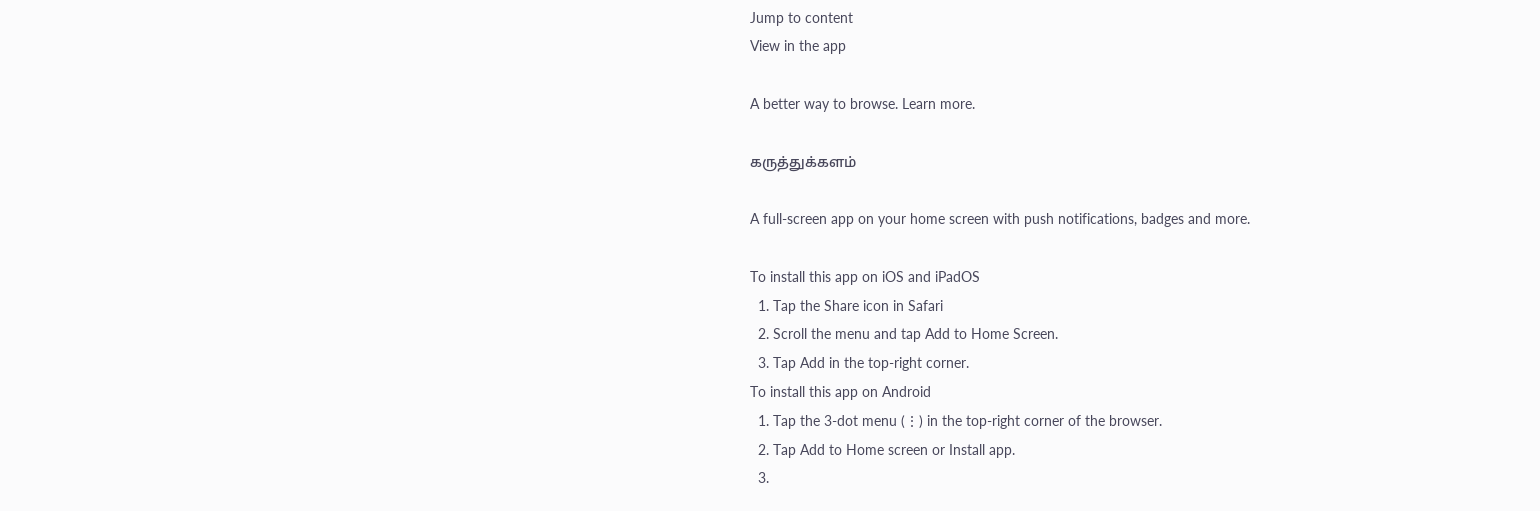Jump to content
View in the app

A better way to browse. Learn more.

கருத்துக்களம்

A full-screen app on your home screen with push notifications, badges and more.

To install this app on iOS and iPadOS
  1. Tap the Share icon in Safari
  2. Scroll the menu and tap Add to Home Screen.
  3. Tap Add in the top-right corner.
To install this app on Android
  1. Tap the 3-dot menu (⋮) in the top-right corner of the browser.
  2. Tap Add to Home screen or Install app.
  3.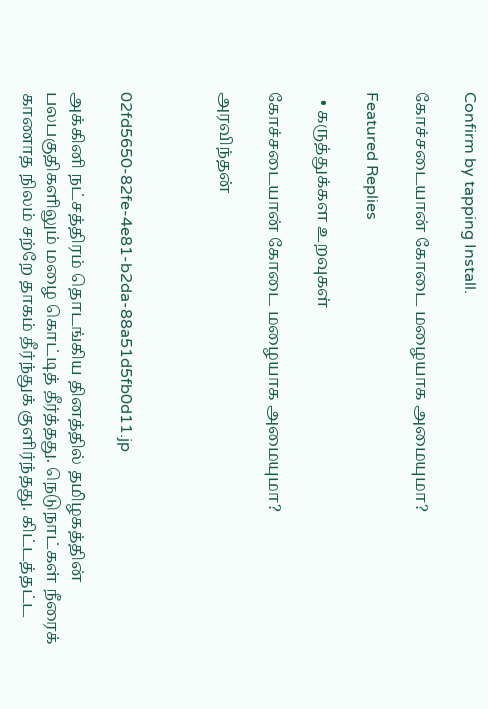Confirm by tapping Install.

கோச்சடையான் கோடை மழையாக அமையுமா?

Featured Replies

  • கருத்துக்கள உறவுகள்

கோச்சடையான் கோடை மழையாக அமையுமா?

அரவிந்தன்



02fd5650-82fe-4e81-b2da-88a51d5fb0d11.jp

அக்கினி நட்சத்திரம் தொடங்கிய தினத்தில் தமிழகத்தின் பலபகுதிகளிலும் மழை கொட்டித் தீர்த்தது. நெடுநாட்கள் நீரைக் காணாத நிலம் சற்றே தாகம் தீர்ந்துக் குளிர்ந்தது. கிட்டத்தட்ட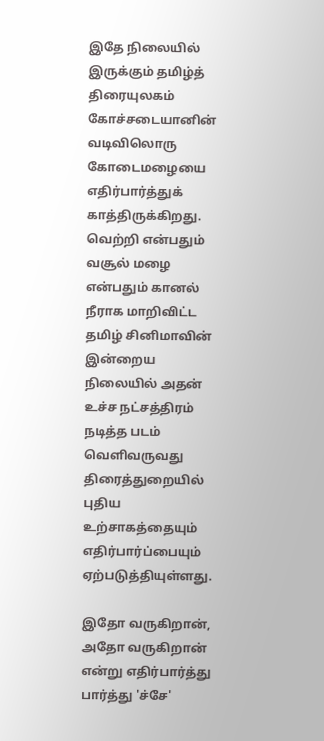இதே நிலையில் இருக்கும் தமிழ்த் திரையுலகம் கோச்சடையானின் வடிவிலொரு கோடைமழையை எதிர்பார்த்துக் காத்திருக்கிறது. வெற்றி என்பதும் வசூல் மழை என்பதும் கானல் நீராக மாறிவிட்ட தமிழ் சினிமாவின் இன்றைய நிலையில் அதன் உச்ச நட்சத்திரம் நடித்த படம் வெளிவருவது திரைத்துறையில் புதிய உற்சாகத்தையும் எதிர்பார்ப்பையும் ஏற்படுத்தியுள்ளது.

இதோ வருகிறான், அதோ வருகிறான் என்று எதிர்பார்த்து பார்த்து 'ச்சே'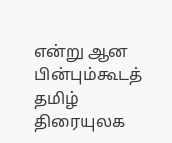என்று ஆன பின்பும்கூடத் தமிழ் திரையுலக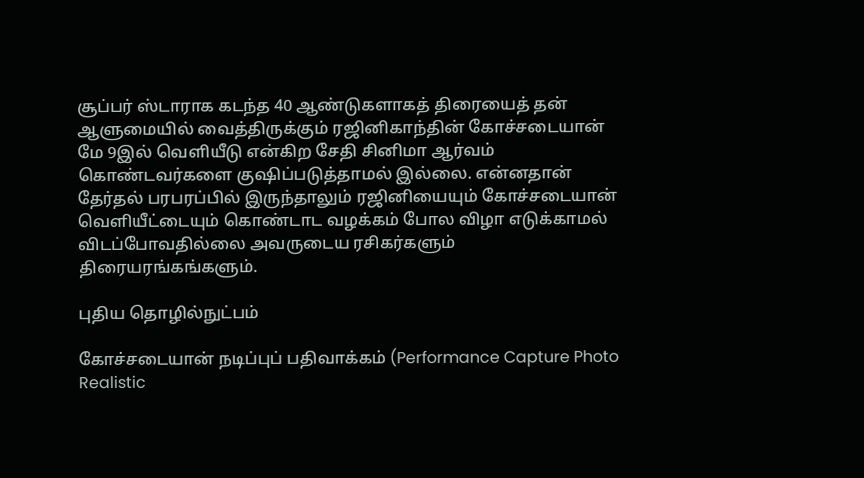சூப்பர் ஸ்டாராக கடந்த 40 ஆண்டுகளாகத் திரையைத் தன் ஆளுமையில் வைத்திருக்கும் ரஜினிகாந்தின் கோச்சடையான் மே 9இல் வெளியீடு என்கிற சேதி சினிமா ஆர்வம் கொண்டவர்களை குஷிப்படுத்தாமல் இல்லை. என்னதான் தேர்தல் பரபரப்பில் இருந்தாலும் ரஜினியையும் கோச்சடையான் வெளியீட்டையும் கொண்டாட வழக்கம் போல விழா எடுக்காமல் விடப்போவதில்லை அவருடைய ரசிகர்களும் திரையரங்கங்களும்.

புதிய தொழில்நுட்பம்

கோச்சடையான் நடிப்புப் பதிவாக்கம் (Performance Capture Photo Realistic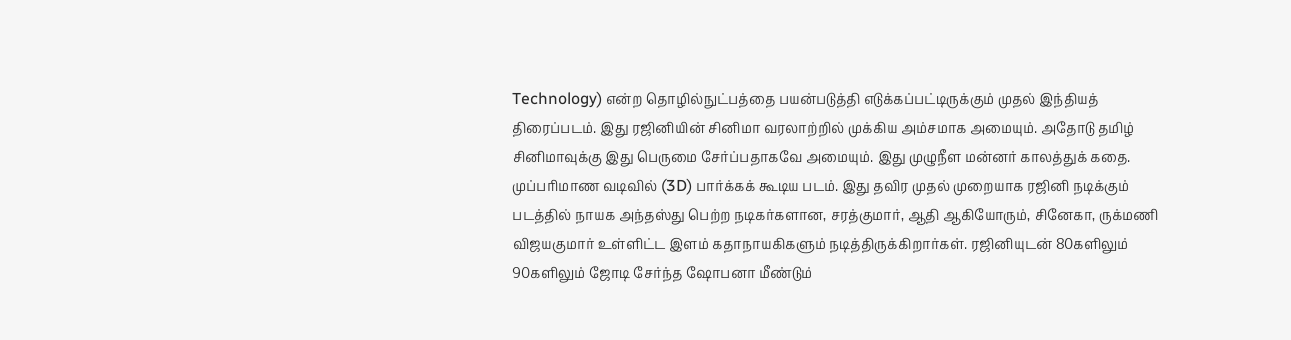Technology) என்ற தொழில்நுட்பத்தை பயன்படுத்தி எடுக்கப்பட்டிருக்கும் முதல் இந்தியத் திரைப்படம். இது ரஜினியின் சினிமா வரலாற்றில் முக்கிய அம்சமாக அமையும். அதோடு தமிழ் சினிமாவுக்கு இது பெருமை சேர்ப்பதாகவே அமையும். இது முழுநீள மன்னர் காலத்துக் கதை. முப்பரிமாண வடிவில் (3D) பார்க்கக் கூடிய படம். இது தவிர முதல் முறையாக ரஜினி நடிக்கும் படத்தில் நாயக அந்தஸ்து பெற்ற நடிகர்களான, சரத்குமார், ஆதி ஆகியோரும், சினேகா, ருக்மணி விஜயகுமார் உள்ளிட்ட இளம் கதாநாயகிகளும் நடித்திருக்கிறார்கள். ரஜினியுடன் 80களிலும் 90களிலும் ஜோடி சேர்ந்த ஷோபனா மீண்டும்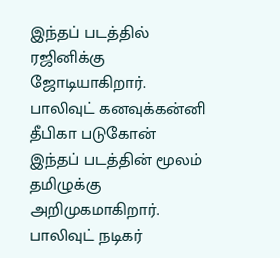இந்தப் படத்தில் ரஜினிக்கு ஜோடியாகிறார். பாலிவுட் கனவுக்கன்னி தீபிகா படுகோன் இந்தப் படத்தின் மூலம் தமிழுக்கு அறிமுகமாகிறார். பாலிவுட் நடிகர்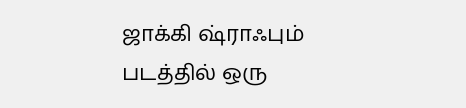ஜாக்கி ஷ்ராஃபும் படத்தில் ஒரு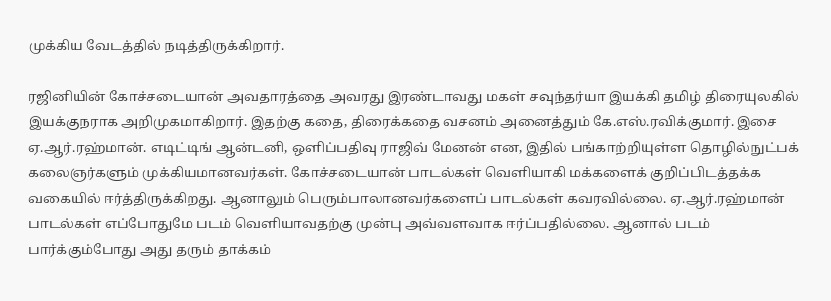முக்கிய வேடத்தில் நடித்திருக்கிறார்.

ரஜினியின் கோச்சடையான் அவதாரத்தை அவரது இரண்டாவது மகள் சவுந்தர்யா இயக்கி தமிழ் திரையுலகில் இயக்குநராக அறிமுகமாகிறார். இதற்கு கதை, திரைக்கதை வசனம் அனைத்தும் கே.எஸ்.ரவிக்குமார். இசை ஏ.ஆர்.ரஹ்மான். எடிட்டிங் ஆன்டனி, ஒளிப்பதிவு ராஜிவ் மேனன் என, இதில் பங்காற்றியுள்ள தொழில்நுட்பக் கலைஞர்களும் முக்கியமானவர்கள். கோச்சடையான் பாடல்கள் வெளியாகி மக்களைக் குறிப்பிடத்தக்க வகையில் ஈர்த்திருக்கிறது. ஆனாலும் பெரும்பாலானவர்களைப் பாடல்கள் கவரவில்லை. ஏ.ஆர்.ரஹ்மான் பாடல்கள் எப்போதுமே படம் வெளியாவதற்கு முன்பு அவ்வளவாக ஈர்ப்பதில்லை. ஆனால் படம் பார்க்கும்போது அது தரும் தாக்கம்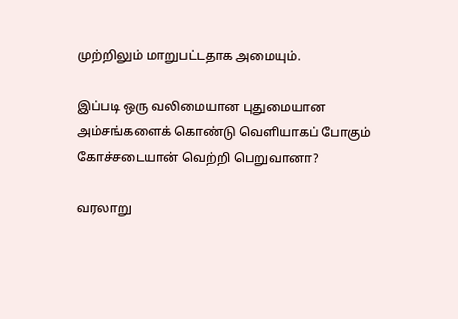முற்றிலும் மாறுபட்டதாக அமையும்.

இப்படி ஒரு வலிமையான புதுமையான அம்சங்களைக் கொண்டு வெளியாகப் போகும் கோச்சடையான் வெற்றி பெறுவானா?

வரலாறு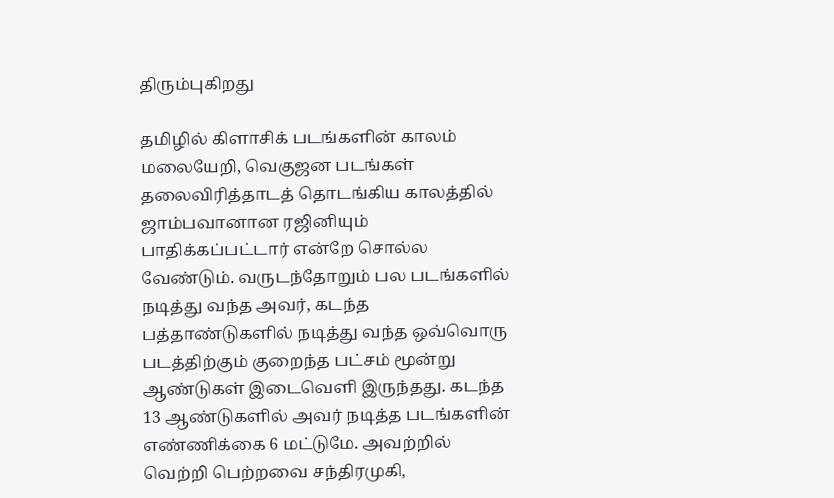திரும்புகிறது

தமிழில் கிளாசிக் படங்களின் காலம் மலையேறி, வெகுஜன படங்கள் தலைவிரித்தாடத் தொடங்கிய காலத்தில் ஜாம்பவானான ரஜினியும் பாதிக்கப்பட்டார் என்றே சொல்ல வேண்டும். வருடந்தோறும் பல படங்களில் நடித்து வந்த அவர், கடந்த பத்தாண்டுகளில் நடித்து வந்த ஒவ்வொரு படத்திற்கும் குறைந்த பட்சம் மூன்று ஆண்டுகள் இடைவெளி இருந்தது. கடந்த 13 ஆண்டுகளில் அவர் நடித்த படங்களின் எண்ணிக்கை 6 மட்டுமே. அவற்றில் வெற்றி பெற்றவை சந்திரமுகி,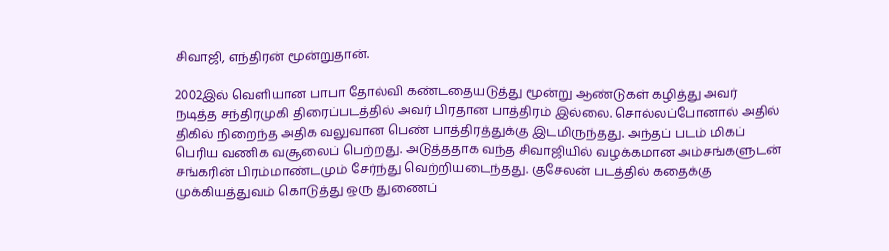சிவாஜி, எந்திரன் மூன்றுதான்.

2002இல் வெளியான பாபா தோல்வி கண்டதையடுத்து மூன்று ஆண்டுகள் கழித்து அவர் நடித்த சந்திரமுகி திரைப்படத்தில் அவர் பிரதான பாத்திரம் இல்லை. சொல்லப்போனால் அதில் திகில் நிறைந்த அதிக வலுவான பெண் பாத்திரத்துக்கு இடமிருந்தது. அந்தப் படம் மிகப் பெரிய வணிக வசூலைப் பெற்றது. அடுத்ததாக வந்த சிவாஜியில் வழக்கமான அம்சங்களுடன் சங்கரின் பிரம்மாண்டமும் சேர்ந்து வெற்றியடைந்தது. குசேலன் படத்தில் கதைக்கு முக்கியத்துவம் கொடுத்து ஒரு துணைப்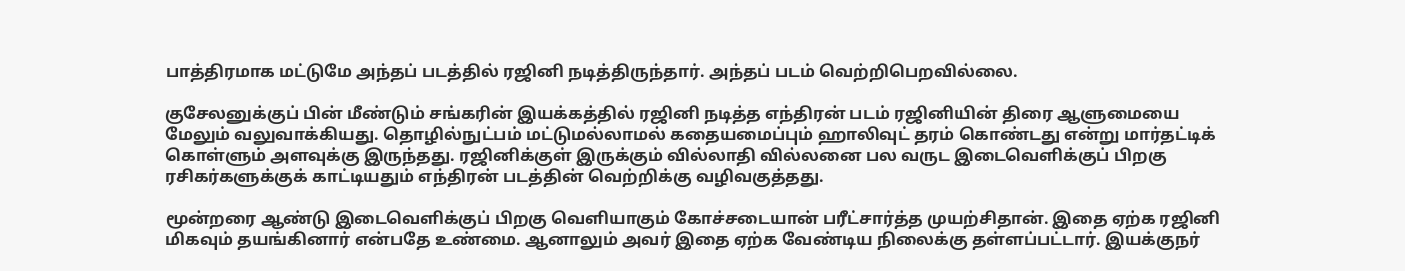பாத்திரமாக மட்டுமே அந்தப் படத்தில் ரஜினி நடித்திருந்தார். அந்தப் படம் வெற்றிபெறவில்லை.

குசேலனுக்குப் பின் மீண்டும் சங்கரின் இயக்கத்தில் ரஜினி நடித்த எந்திரன் படம் ரஜினியின் திரை ஆளுமையை மேலும் வலுவாக்கியது. தொழில்நுட்பம் மட்டுமல்லாமல் கதையமைப்பும் ஹாலிவுட் தரம் கொண்டது என்று மார்தட்டிக் கொள்ளும் அளவுக்கு இருந்தது. ரஜினிக்குள் இருக்கும் வில்லாதி வில்லனை பல வருட இடைவெளிக்குப் பிறகு ரசிகர்களுக்குக் காட்டியதும் எந்திரன் படத்தின் வெற்றிக்கு வழிவகுத்தது.

மூன்றரை ஆண்டு இடைவெளிக்குப் பிறகு வெளியாகும் கோச்சடையான் பரீட்சார்த்த முயற்சிதான். இதை ஏற்க ரஜினி மிகவும் தயங்கினார் என்பதே உண்மை. ஆனாலும் அவர் இதை ஏற்க வேண்டிய நிலைக்கு தள்ளப்பட்டார். இயக்குநர்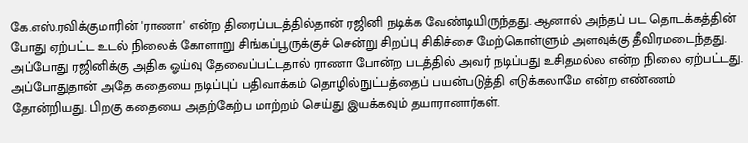கே.எஸ்.ரவிக்குமாரின் 'ராணா' என்ற திரைப்படத்தில்தான் ரஜினி நடிக்க வேண்டியிருந்தது. ஆனால் அந்தப் பட தொடக்கத்தின் போது ஏற்பட்ட உடல் நிலைக் கோளாறு சிங்கப்பூருக்குச் சென்று சிறப்பு சிகிச்சை மேற்கொள்ளும் அளவுக்கு தீவிரமடைந்தது. அப்போது ரஜினிக்கு அதிக ஓய்வு தேவைப்பட்டதால் ராணா போன்ற படத்தில் அவர் நடிப்பது உசிதமல்ல என்ற நிலை ஏற்பட்டது. அப்போதுதான் அதே கதையை நடிப்புப் பதிவாக்கம் தொழில்நுட்பத்தைப் பயன்படுத்தி எடுக்கலாமே என்ற எண்ணம் தோன்றியது. பிறகு கதையை அதற்கேற்ப மாற்றம் செய்து இயக்கவும் தயாரானார்கள்.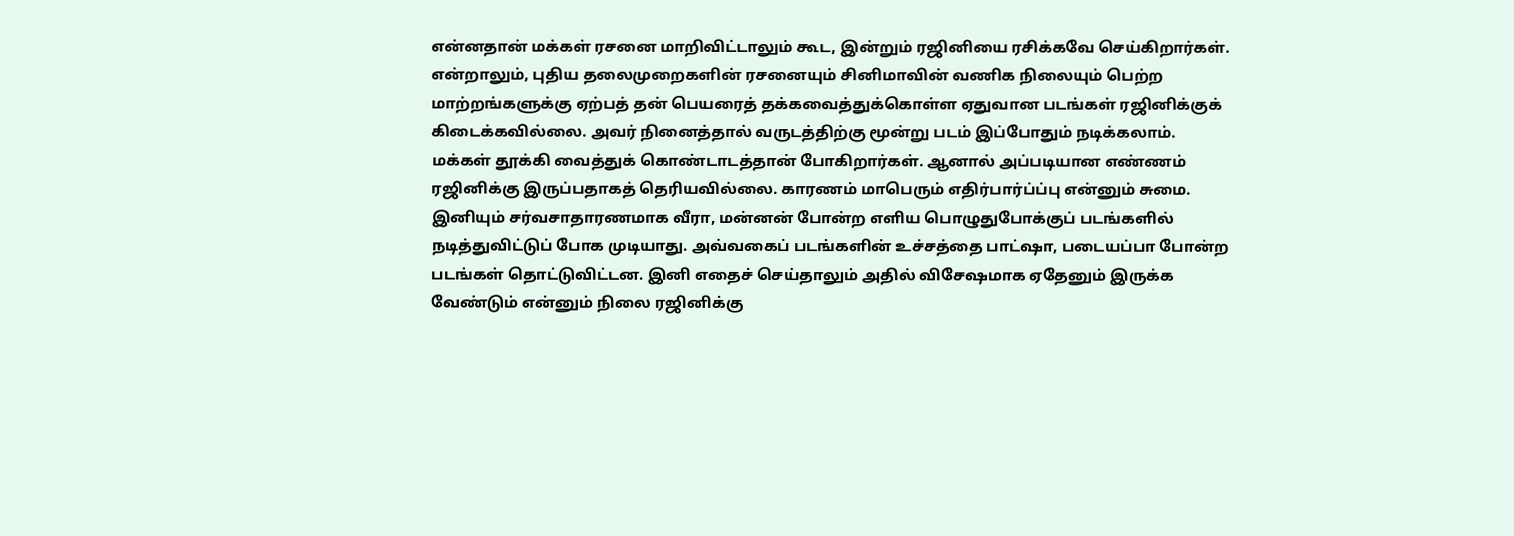என்னதான் மக்கள் ரசனை மாறிவிட்டாலும் கூட, இன்றும் ரஜினியை ரசிக்கவே செய்கிறார்கள். என்றாலும், புதிய தலைமுறைகளின் ரசனையும் சினிமாவின் வணிக நிலையும் பெற்ற மாற்றங்களுக்கு ஏற்பத் தன் பெயரைத் தக்கவைத்துக்கொள்ள ஏதுவான படங்கள் ரஜினிக்குக் கிடைக்கவில்லை. அவர் நினைத்தால் வருடத்திற்கு மூன்று படம் இப்போதும் நடிக்கலாம். மக்கள் தூக்கி வைத்துக் கொண்டாடத்தான் போகிறார்கள். ஆனால் அப்படியான எண்ணம் ரஜினிக்கு இருப்பதாகத் தெரியவில்லை. காரணம் மாபெரும் எதிர்பார்ப்ப்பு என்னும் சுமை. இனியும் சர்வசாதாரணமாக வீரா, மன்னன் போன்ற எளிய பொழுதுபோக்குப் படங்களில் நடித்துவிட்டுப் போக முடியாது. அவ்வகைப் படங்களின் உச்சத்தை பாட்ஷா, படையப்பா போன்ற படங்கள் தொட்டுவிட்டன. இனி எதைச் செய்தாலும் அதில் விசேஷமாக ஏதேனும் இருக்க வேண்டும் என்னும் நிலை ரஜினிக்கு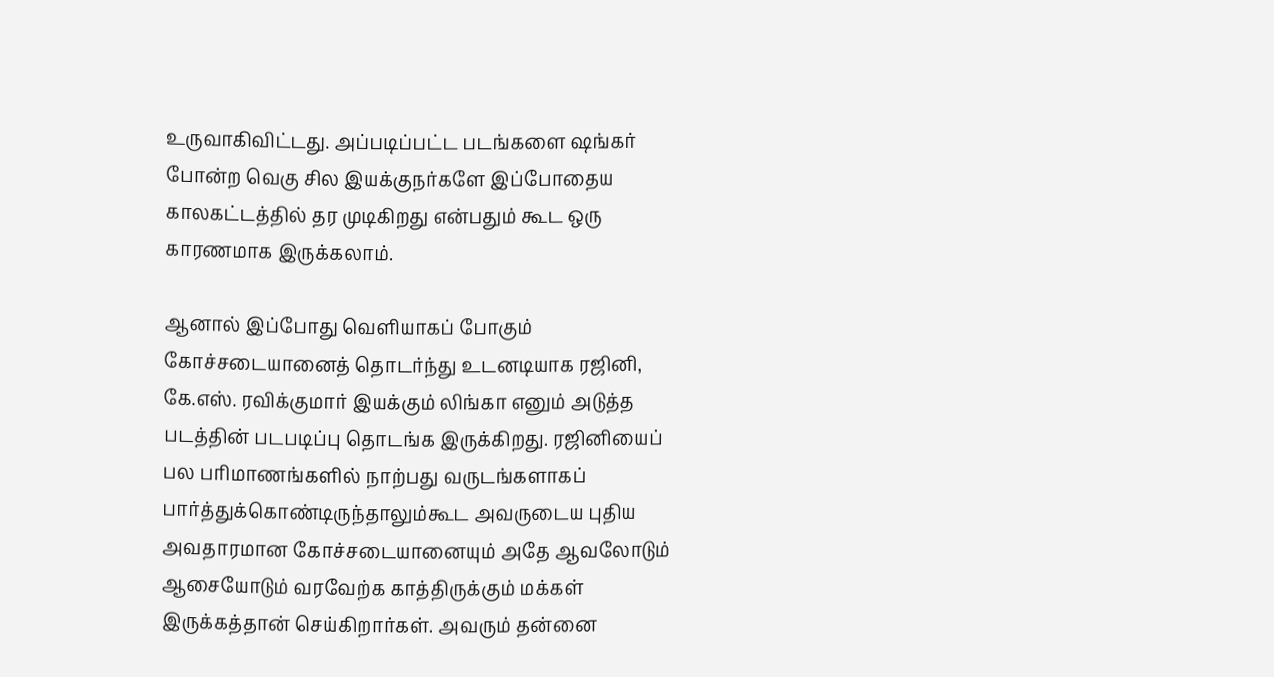உருவாகிவிட்டது. அப்படிப்பட்ட படங்களை ஷங்கர் போன்ற வெகு சில இயக்குநர்களே இப்போதைய காலகட்டத்தில் தர முடிகிறது என்பதும் கூட ஒரு காரணமாக இருக்கலாம்.

ஆனால் இப்போது வெளியாகப் போகும் கோச்சடையானைத் தொடர்ந்து உடனடியாக ரஜினி, கே.எஸ். ரவிக்குமார் இயக்கும் லிங்கா எனும் அடுத்த படத்தின் படபடிப்பு தொடங்க இருக்கிறது. ரஜினியைப் பல பரிமாணங்களில் நாற்பது வருடங்களாகப் பார்த்துக்கொண்டிருந்தாலும்கூட அவருடைய புதிய அவதாரமான கோச்சடையானையும் அதே ஆவலோடும் ஆசையோடும் வரவேற்க காத்திருக்கும் மக்கள் இருக்கத்தான் செய்கிறார்கள். அவரும் தன்னை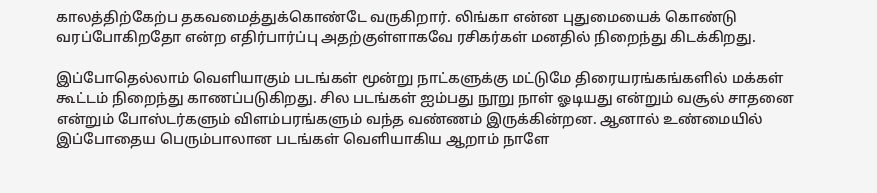காலத்திற்கேற்ப தகவமைத்துக்கொண்டே வருகிறார். லிங்கா என்ன புதுமையைக் கொண்டு வரப்போகிறதோ என்ற எதிர்பார்ப்பு அதற்குள்ளாகவே ரசிகர்கள் மனதில் நிறைந்து கிடக்கிறது.

இப்போதெல்லாம் வெளியாகும் படங்கள் மூன்று நாட்களுக்கு மட்டுமே திரையரங்கங்களில் மக்கள் கூட்டம் நிறைந்து காணப்படுகிறது. சில படங்கள் ஐம்பது நூறு நாள் ஓடியது என்றும் வசூல் சாதனை என்றும் போஸ்டர்களும் விளம்பரங்களும் வந்த வண்ணம் இருக்கின்றன. ஆனால் உண்மையில் இப்போதைய பெரும்பாலான படங்கள் வெளியாகிய ஆறாம் நாளே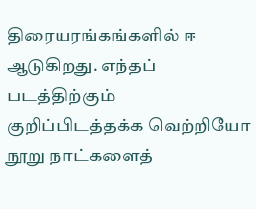திரையரங்கங்களில் ஈ ஆடுகிறது. எந்தப் படத்திற்கும் குறிப்பிடத்தக்க வெற்றியோ நூறு நாட்களைத்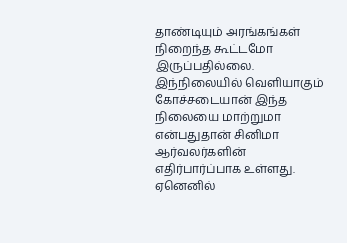தாண்டியும் அரங்கங்கள் நிறைந்த கூட்டமோ இருப்பதில்லை. இந்நிலையில் வெளியாகும் கோச்சடையான் இந்த நிலையை மாற்றுமா என்பதுதான் சினிமா ஆர்வலர்களின் எதிர்பார்ப்பாக உள்ளது. ஏனெனில்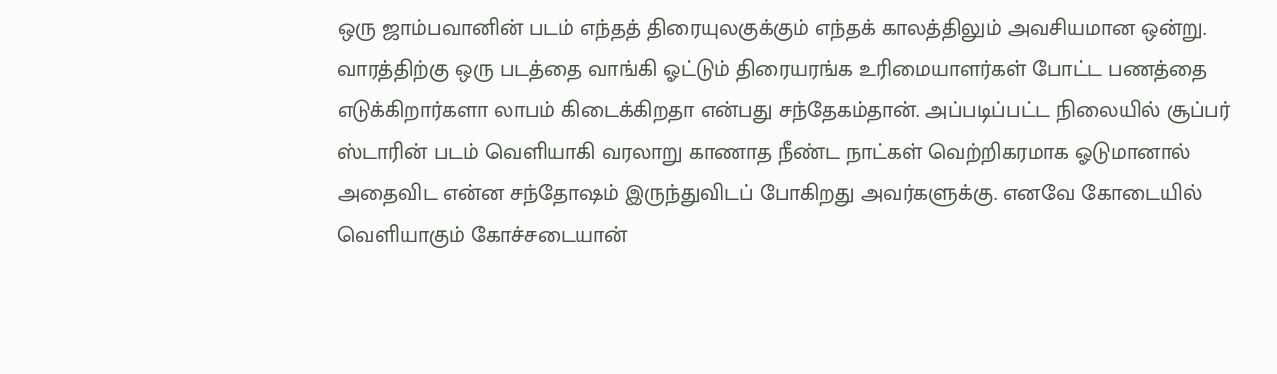ஒரு ஜாம்பவானின் படம் எந்தத் திரையுலகுக்கும் எந்தக் காலத்திலும் அவசியமான ஒன்று. வாரத்திற்கு ஒரு படத்தை வாங்கி ஓட்டும் திரையரங்க உரிமையாளர்கள் போட்ட பணத்தை எடுக்கிறார்களா லாபம் கிடைக்கிறதா என்பது சந்தேகம்தான். அப்படிப்பட்ட நிலையில் சூப்பர் ஸ்டாரின் படம் வெளியாகி வரலாறு காணாத நீண்ட நாட்கள் வெற்றிகரமாக ஓடுமானால் அதைவிட என்ன சந்தோஷம் இருந்துவிடப் போகிறது அவர்களுக்கு. எனவே கோடையில் வெளியாகும் கோச்சடையான்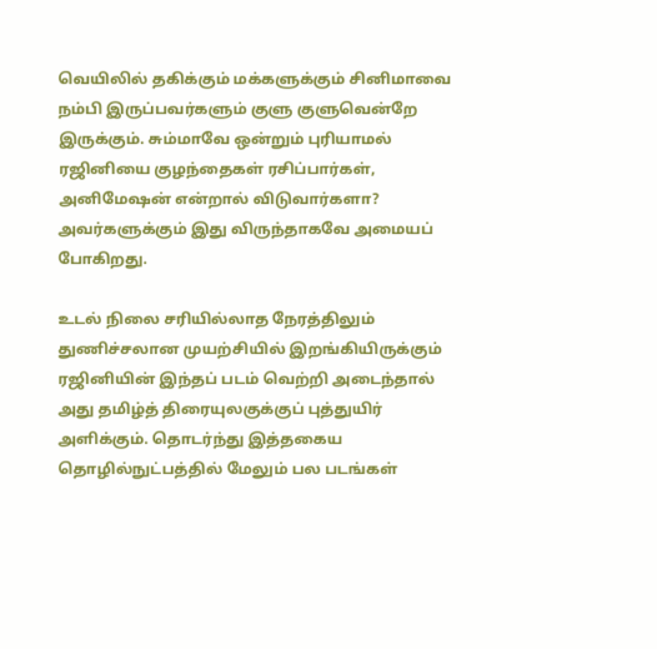வெயிலில் தகிக்கும் மக்களுக்கும் சினிமாவை நம்பி இருப்பவர்களும் குளு குளுவென்றே இருக்கும். சும்மாவே ஒன்றும் புரியாமல் ரஜினியை குழந்தைகள் ரசிப்பார்கள், அனிமேஷன் என்றால் விடுவார்களா? அவர்களுக்கும் இது விருந்தாகவே அமையப் போகிறது.

உடல் நிலை சரியில்லாத நேரத்திலும் துணிச்சலான முயற்சியில் இறங்கியிருக்கும் ரஜினியின் இந்தப் படம் வெற்றி அடைந்தால் அது தமிழ்த் திரையுலகுக்குப் புத்துயிர் அளிக்கும். தொடர்ந்து இத்தகைய தொழில்நுட்பத்தில் மேலும் பல படங்கள்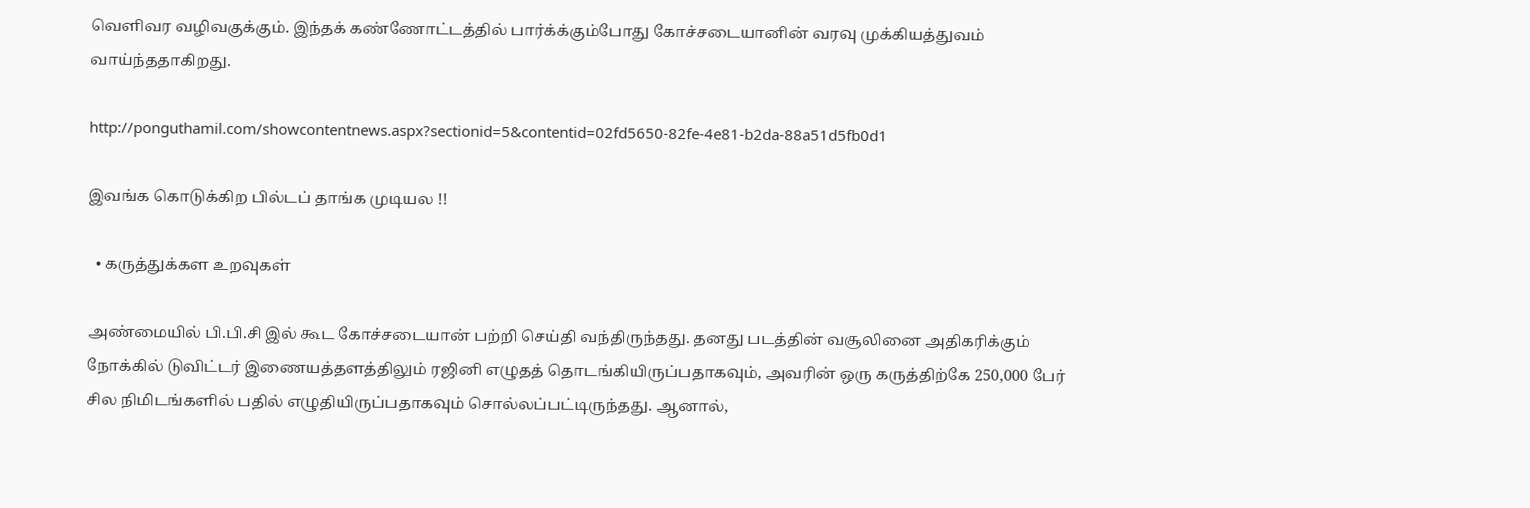வெளிவர வழிவகுக்கும். இந்தக் கண்ணோட்டத்தில் பார்க்க்கும்போது கோச்சடையானின் வரவு முக்கியத்துவம் வாய்ந்ததாகிறது.

http://ponguthamil.com/showcontentnews.aspx?sectionid=5&contentid=02fd5650-82fe-4e81-b2da-88a51d5fb0d1

இவங்க கொடுக்கிற பில்டப் தாங்க முடியல !!

  • கருத்துக்கள உறவுகள்

அண்மையில் பி.பி.சி இல் கூட கோச்சடையான் பற்றி செய்தி வந்திருந்தது. தனது படத்தின் வசூலினை அதிகரிக்கும் நோக்கில் டுவிட்டர் இணையத்தளத்திலும் ரஜினி எழுதத் தொடங்கியிருப்பதாகவும், அவரின் ஒரு கருத்திற்கே 250,000 பேர் சில நிமிடங்களில் பதில் எழுதியிருப்பதாகவும் சொல்லப்பட்டிருந்தது. ஆனால்,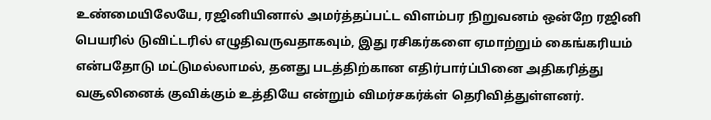உண்மையிலேயே, ரஜினியினால் அமர்த்தப்பட்ட விளம்பர நிறுவனம் ஒன்றே ரஜினி பெயரில் டுவிட்டரில் எழுதிவருவதாகவும், இது ரசிகர்களை ஏமாற்றும் கைங்கரியம் என்பதோடு மட்டுமல்லாமல், தனது படத்திற்கான எதிர்பார்ப்பினை அதிகரித்து வசூலினைக் குவிக்கும் உத்தியே என்றும் விமர்சகர்க்ள் தெரிவித்துள்ளனர்.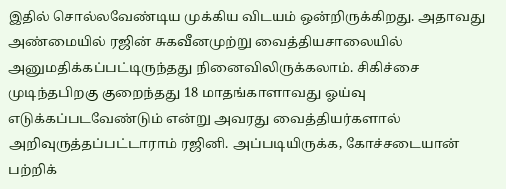இதில் சொல்லவேண்டிய முக்கிய விடயம் ஒன்றிருக்கிறது. அதாவது அண்மையில் ரஜின் சுகவீனமுற்று வைத்தியசாலையில் அனுமதிக்கப்பட்டிருந்தது நினைவிலிருக்கலாம். சிகிச்சை முடிந்தபிறகு குறைந்தது 18 மாதங்காளாவது ஓய்வு எடுக்கப்படவேண்டும் என்று அவரது வைத்தியர்களால் அறிவுருத்தப்பட்டாராம் ரஜினி. அப்படியிருக்க, கோச்சடையான் பற்றிக்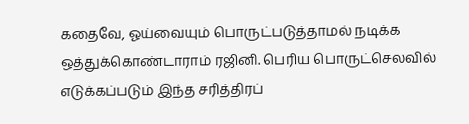கதைவே, ஓய்வையும் பொருட்படுத்தாமல் நடிக்க ஒத்துக்கொண்டாராம் ரஜினி. பெரிய பொருட்செலவில் எடுக்கப்படும் இந்த சரித்திரப்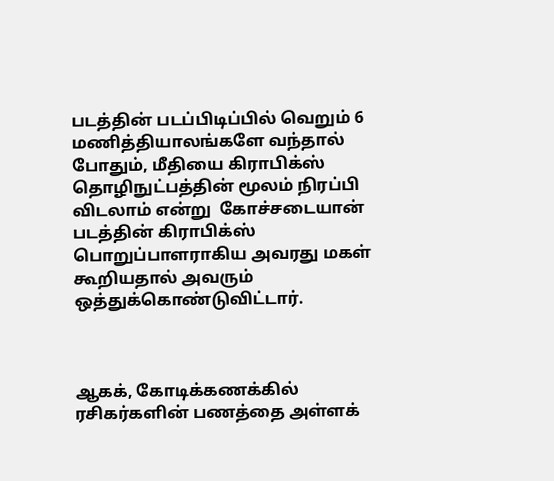படத்தின் படப்பிடிப்பில் வெறும் 6 மணித்தியாலங்களே வந்தால் போதும், மீதியை கிராபிக்ஸ் தொழிநுட்பத்தின் மூலம் நிரப்பி விடலாம் என்று  கோச்சடையான் படத்தின் கிராபிக்ஸ் பொறுப்பாளராகிய அவரது மகள் கூறியதால் அவரும் ஒத்துக்கொண்டுவிட்டார்.



ஆகக், கோடிக்கணக்கில் ரசிகர்களின் பணத்தை அள்ளக்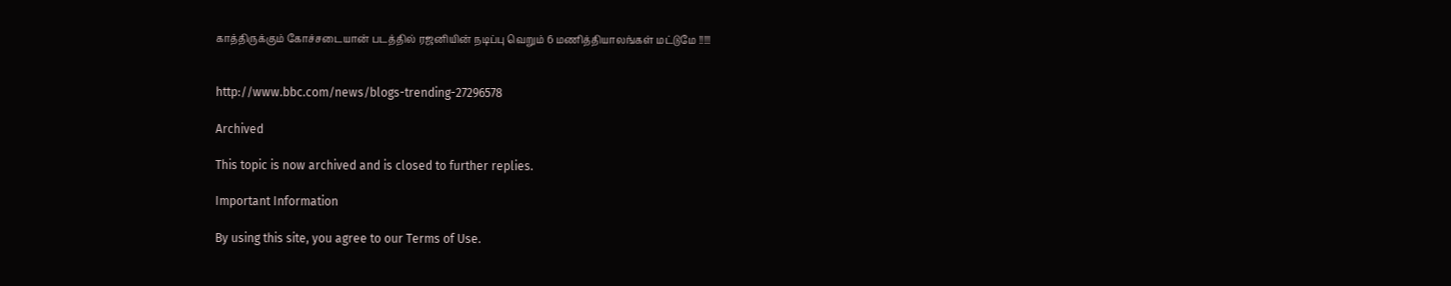காத்திருக்கும் கோச்சடையான் படத்தில் ரஜனியின் நடிப்பு வெறும் 6 மணித்தியாலங்கள் மட்டுமே !!!!!


http://www.bbc.com/news/blogs-trending-27296578

Archived

This topic is now archived and is closed to further replies.

Important Information

By using this site, you agree to our Terms of Use.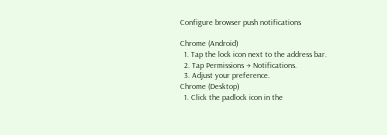Configure browser push notifications

Chrome (Android)
  1. Tap the lock icon next to the address bar.
  2. Tap Permissions → Notifications.
  3. Adjust your preference.
Chrome (Desktop)
  1. Click the padlock icon in the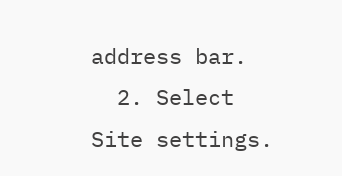address bar.
  2. Select Site settings.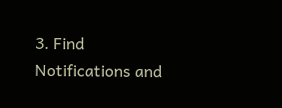3. Find Notifications and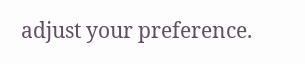adjust your preference.